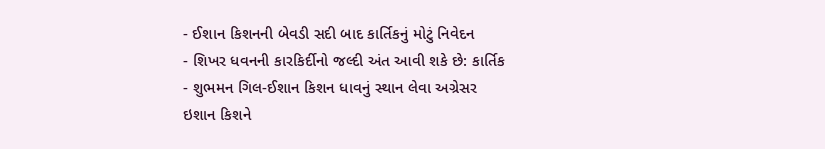- ઈશાન કિશનની બેવડી સદી બાદ કાર્તિકનું મોટું નિવેદન
- શિખર ધવનની કારકિર્દીનો જલ્દી અંત આવી શકે છે: કાર્તિક
- શુભમન ગિલ-ઈશાન કિશન ધાવનું સ્થાન લેવા અગ્રેસર
ઇશાન કિશને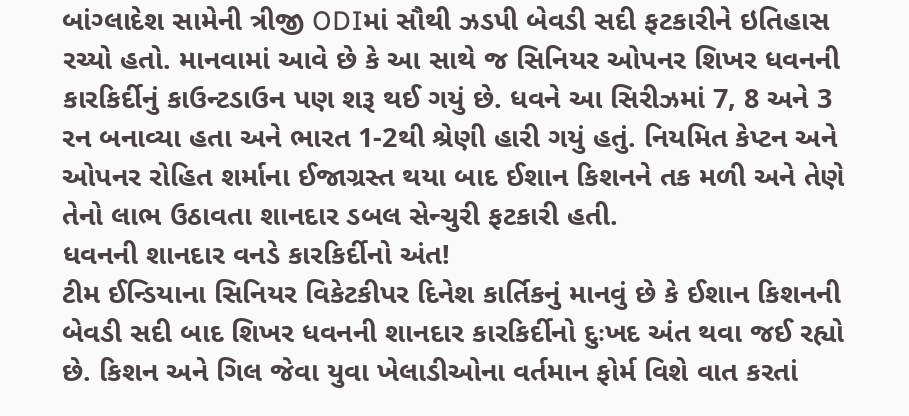બાંગ્લાદેશ સામેની ત્રીજી ODIમાં સૌથી ઝડપી બેવડી સદી ફટકારીને ઇતિહાસ રચ્યો હતો. માનવામાં આવે છે કે આ સાથે જ સિનિયર ઓપનર શિખર ધવનની કારકિર્દીનું કાઉન્ટડાઉન પણ શરૂ થઈ ગયું છે. ધવને આ સિરીઝમાં 7, 8 અને 3 રન બનાવ્યા હતા અને ભારત 1-2થી શ્રેણી હારી ગયું હતું. નિયમિત કેપ્ટન અને ઓપનર રોહિત શર્માના ઈજાગ્રસ્ત થયા બાદ ઈશાન કિશનને તક મળી અને તેણે તેનો લાભ ઉઠાવતા શાનદાર ડબલ સેન્ચુરી ફટકારી હતી.
ધવનની શાનદાર વનડે કારકિર્દીનો અંત!
ટીમ ઈન્ડિયાના સિનિયર વિકેટકીપર દિનેશ કાર્તિકનું માનવું છે કે ઈશાન કિશનની બેવડી સદી બાદ શિખર ધવનની શાનદાર કારકિર્દીનો દુઃખદ અંત થવા જઈ રહ્યો છે. કિશન અને ગિલ જેવા યુવા ખેલાડીઓના વર્તમાન ફોર્મ વિશે વાત કરતાં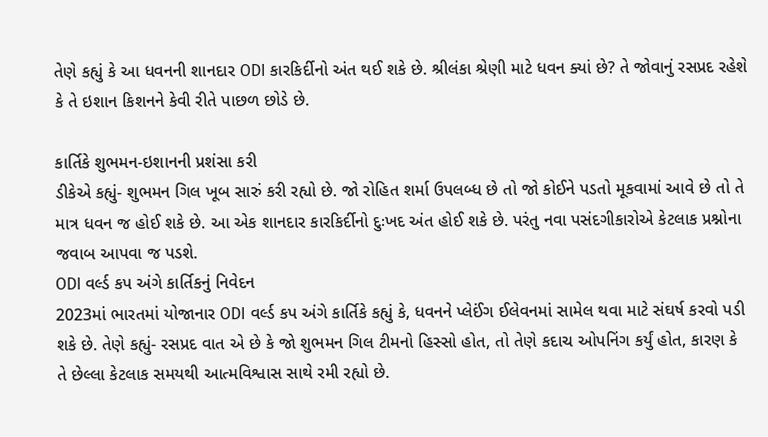તેણે કહ્યું કે આ ધવનની શાનદાર ODI કારકિર્દીનો અંત થઈ શકે છે. શ્રીલંકા શ્રેણી માટે ધવન ક્યાં છે? તે જોવાનું રસપ્રદ રહેશે કે તે ઇશાન કિશનને કેવી રીતે પાછળ છોડે છે.

કાર્તિકે શુભમન-ઇશાનની પ્રશંસા કરી
ડીકેએ કહ્યું- શુભમન ગિલ ખૂબ સારું કરી રહ્યો છે. જો રોહિત શર્મા ઉપલબ્ધ છે તો જો કોઈને પડતો મૂકવામાં આવે છે તો તે માત્ર ધવન જ હોઈ શકે છે. આ એક શાનદાર કારકિર્દીનો દુઃખદ અંત હોઈ શકે છે. પરંતુ નવા પસંદગીકારોએ કેટલાક પ્રશ્નોના જવાબ આપવા જ પડશે.
ODI વર્લ્ડ કપ અંગે કાર્તિકનું નિવેદન
2023માં ભારતમાં યોજાનાર ODI વર્લ્ડ કપ અંગે કાર્તિકે કહ્યું કે, ધવનને પ્લેઈંગ ઈલેવનમાં સામેલ થવા માટે સંઘર્ષ કરવો પડી શકે છે. તેણે કહ્યું- રસપ્રદ વાત એ છે કે જો શુભમન ગિલ ટીમનો હિસ્સો હોત, તો તેણે કદાચ ઓપનિંગ કર્યું હોત, કારણ કે તે છેલ્લા કેટલાક સમયથી આત્મવિશ્વાસ સાથે રમી રહ્યો છે.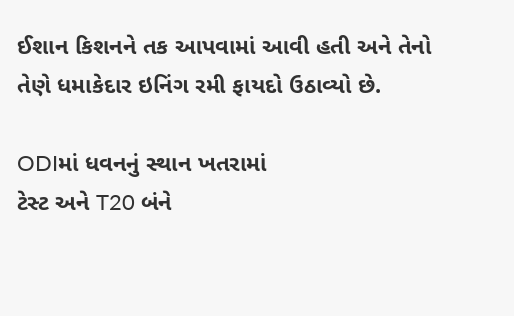ઈશાન કિશનને તક આપવામાં આવી હતી અને તેનો તેણે ધમાકેદાર ઇનિંગ રમી ફાયદો ઉઠાવ્યો છે.

ODIમાં ધવનનું સ્થાન ખતરામાં
ટેસ્ટ અને T20 બંને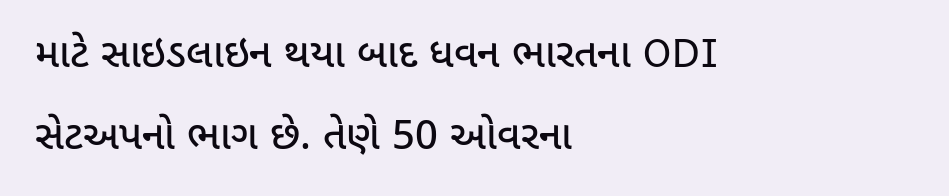માટે સાઇડલાઇન થયા બાદ ધવન ભારતના ODI સેટઅપનો ભાગ છે. તેણે 50 ઓવરના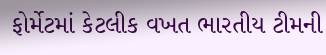ફોર્મેટમાં કેટલીક વખત ભારતીય ટીમની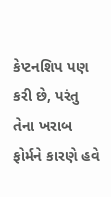કેપ્ટનશિપ પણ કરી છે, પરંતુ તેના ખરાબ ફોર્મને કારણે હવે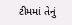ટીમમાં તેનું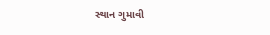સ્થાન ગુમાવી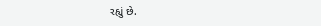રહ્યું છે.